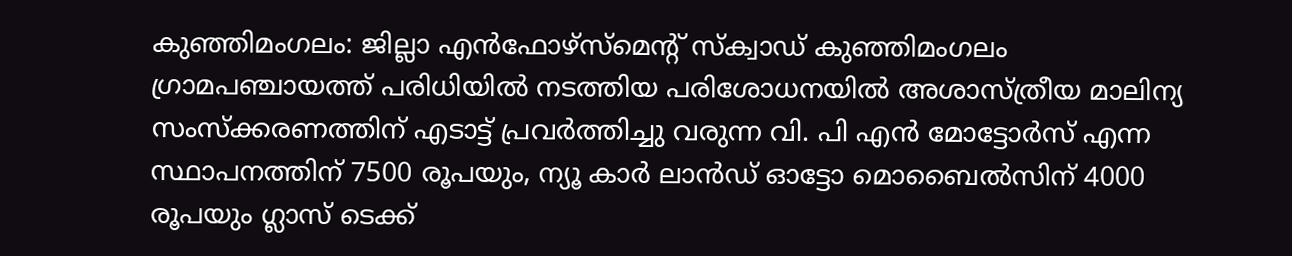കുഞ്ഞിമംഗലം: ജില്ലാ എൻഫോഴ്സ്മെന്റ് സ്ക്വാഡ് കുഞ്ഞിമംഗലം ഗ്രാമപഞ്ചായത്ത് പരിധിയിൽ നടത്തിയ പരിശോധനയിൽ അശാസ്ത്രീയ മാലിന്യ സംസ്ക്കരണത്തിന് എടാട്ട് പ്രവർത്തിച്ചു വരുന്ന വി. പി എൻ മോട്ടോർസ് എന്ന സ്ഥാപനത്തിന് 7500 രൂപയും, ന്യൂ കാർ ലാൻഡ് ഓട്ടോ മൊബൈൽസിന് 4000 രൂപയും ഗ്ലാസ് ടെക്ക്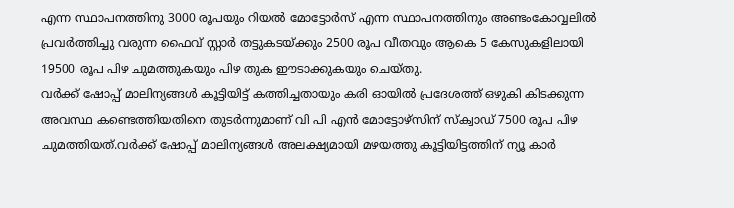എന്ന സ്ഥാപനത്തിനു 3000 രൂപയും റിയൽ മോട്ടോർസ് എന്ന സ്ഥാപനത്തിനും അണ്ടംകോവ്വലിൽ പ്രവർത്തിച്ചു വരുന്ന ഫൈവ് സ്റ്റാർ തട്ടുകടയ്ക്കും 2500 രൂപ വീതവും ആകെ 5 കേസുകളിലായി 19500 രൂപ പിഴ ചുമത്തുകയും പിഴ തുക ഈടാക്കുകയും ചെയ്തു.
വർക്ക് ഷോപ്പ് മാലിന്യങ്ങൾ കൂട്ടിയിട്ട് കത്തിച്ചതായും കരി ഓയിൽ പ്രദേശത്ത് ഒഴുകി കിടക്കുന്ന അവസ്ഥ കണ്ടെത്തിയതിനെ തുടർന്നുമാണ് വി പി എൻ മോട്ടോഴ്സിന് സ്ക്വാഡ് 7500 രൂപ പിഴ ചുമത്തിയത്.വർക്ക് ഷോപ്പ് മാലിന്യങ്ങൾ അലക്ഷ്യമായി മഴയത്തു കൂട്ടിയിട്ടത്തിന് ന്യൂ കാർ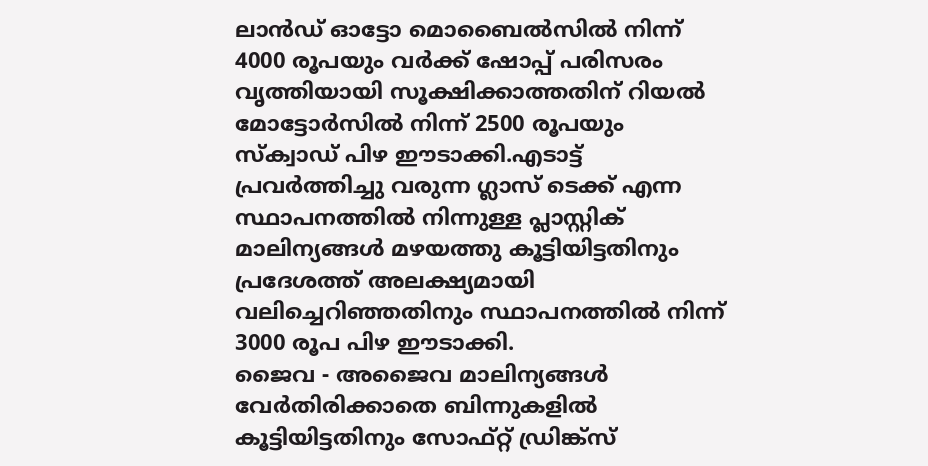ലാൻഡ് ഓട്ടോ മൊബൈൽസിൽ നിന്ന് 4000 രൂപയും വർക്ക് ഷോപ്പ് പരിസരം വൃത്തിയായി സൂക്ഷിക്കാത്തതിന് റിയൽ മോട്ടോർസിൽ നിന്ന് 2500 രൂപയും സ്ക്വാഡ് പിഴ ഈടാക്കി.എടാട്ട് പ്രവർത്തിച്ചു വരുന്ന ഗ്ലാസ് ടെക്ക് എന്ന സ്ഥാപനത്തിൽ നിന്നുള്ള പ്ലാസ്റ്റിക് മാലിന്യങ്ങൾ മഴയത്തു കൂട്ടിയിട്ടതിനും പ്രദേശത്ത് അലക്ഷ്യമായി വലിച്ചെറിഞ്ഞതിനും സ്ഥാപനത്തിൽ നിന്ന് 3000 രൂപ പിഴ ഈടാക്കി.
ജൈവ - അജൈവ മാലിന്യങ്ങൾ വേർതിരിക്കാതെ ബിന്നുകളിൽ കൂട്ടിയിട്ടതിനും സോഫ്റ്റ് ഡ്രിങ്ക്സ്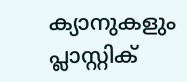ക്യാനുകളും പ്ലാസ്റ്റിക്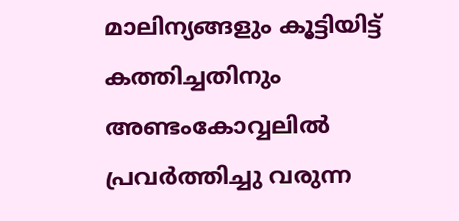മാലിന്യങ്ങളും കൂട്ടിയിട്ട് കത്തിച്ചതിനും അണ്ടംകോവ്വലിൽ പ്രവർത്തിച്ചു വരുന്ന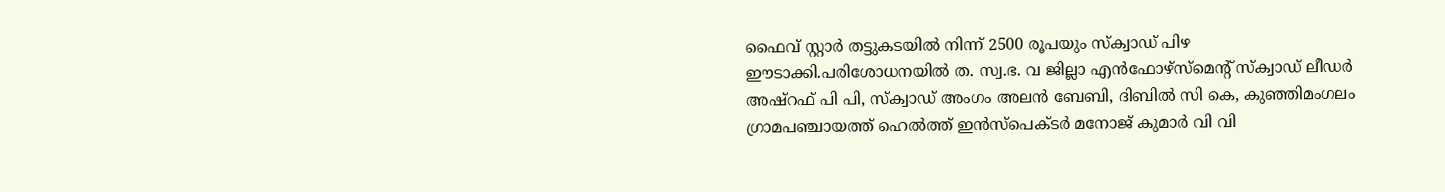ഫൈവ് സ്റ്റാർ തട്ടുകടയിൽ നിന്ന് 2500 രൂപയും സ്ക്വാഡ് പിഴ ഈടാക്കി.പരിശോധനയിൽ ത. സ്വ.ഭ. വ ജില്ലാ എൻഫോഴ്സ്മെന്റ് സ്ക്വാഡ് ലീഡർ അഷ്റഫ് പി പി, സ്ക്വാഡ് അംഗം അലൻ ബേബി, ദിബിൽ സി കെ, കുഞ്ഞിമംഗലം ഗ്രാമപഞ്ചായത്ത് ഹെൽത്ത് ഇൻസ്പെക്ടർ മനോജ് കുമാർ വി വി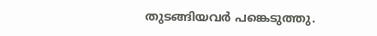തുടങ്ങിയവർ പങ്കെടുത്തു.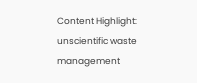Content Highlight: unscientific waste management